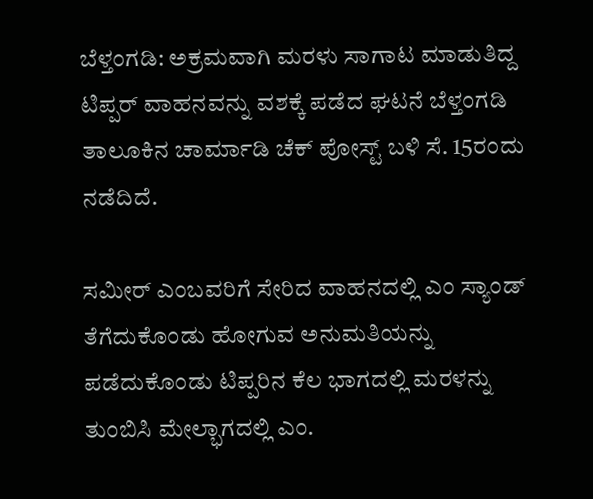ಬೆಳ್ತಂಗಡಿ: ಅಕ್ರಮವಾಗಿ ಮರಳು ಸಾಗಾಟ ಮಾಡುತಿದ್ದ ಟಿಪ್ಪರ್ ವಾಹನವನ್ನು ವಶಕ್ಕೆ ಪಡೆದ ಘಟನೆ ಬೆಳ್ತಂಗಡಿ ತಾಲೂಕಿನ ಚಾರ್ಮಾಡಿ ಚೆಕ್ ಪೋಸ್ಟ್ ಬಳಿ ಸೆ. 15ರಂದು ನಡೆದಿದೆ.

ಸಮೀರ್ ಎಂಬವರಿಗೆ ಸೇರಿದ ವಾಹನದಲ್ಲಿ ಎಂ ಸ್ಯಾಂಡ್ ತೆಗೆದುಕೊಂಡು ಹೋಗುವ ಅನುಮತಿಯನ್ನು ಪಡೆದುಕೊಂಡು ಟಿಪ್ಪರಿನ ಕೆಲ ಭಾಗದಲ್ಲಿ ಮರಳನ್ನು ತುಂಬಿಸಿ ಮೇಲ್ಭಾಗದಲ್ಲಿ ಎಂ.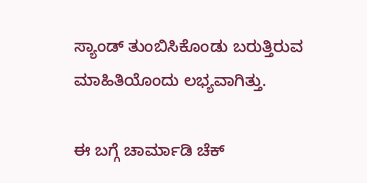ಸ್ಯಾಂಡ್ ತುಂಬಿಸಿಕೊಂಡು ಬರುತ್ತಿರುವ ಮಾಹಿತಿಯೊಂದು ಲಭ್ಯವಾಗಿತ್ತು.

ಈ ಬಗ್ಗೆ ಚಾರ್ಮಾಡಿ ಚೆಕ್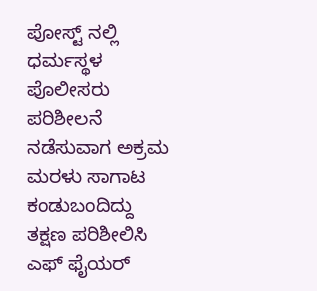ಪೋಸ್ಟ್ ನಲ್ಲಿ ಧರ್ಮಸ್ಥಳ ಪೊಲೀಸರು ಪರಿಶೀಲನೆ ನಡೆಸುವಾಗ ಅಕ್ರಮ ಮರಳು ಸಾಗಾಟ ಕಂಡುಬಂದಿದ್ದು ತಕ್ಷಣ ಪರಿಶೀಲಿಸಿ ಎಫ್ ಫೈಯರ್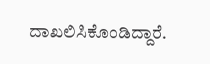ದಾಖಲಿಸಿಕೊಂಡಿದ್ದಾರೆ.